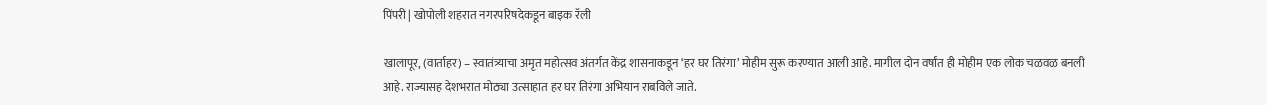पिंपरी | खोपोली शहरात नगरपरिषदेकडून बाइक रॅली

खालापूर, (वार्ताहर) – स्वातंत्र्याचा अमृत महोत्सव अंतर्गत केंद्र शासनाकडून ‘हर घर तिरंगा’ मोहीम सुरू करण्यात आली आहे. मागील दोन वर्षांत ही मोहीम एक लोक चळवळ बनली आहे. राज्यासह देशभरात मोठ्या उत्साहात हर घर तिरंगा अभियान राबविले जाते.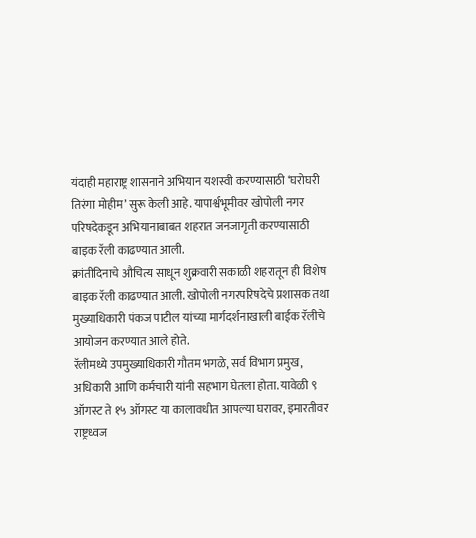यंदाही महाराष्ट्र शासनाने अभियान यशस्वी करण्यासाठी ‘घरोघरी तिरंगा मोहीम’ सुरू केली आहे. यापार्श्वभूमीवर खोपोली नगर परिषदेकडून अभियानाबाबत शहरात जनजागृती करण्यासाठी बाइक रॅली काढण्यात आली.
क्रांतीदिनाचे औचित्य साधून शुक्रवारी सकाळी शहरातून ही विशेष बाइक रॅली काढण्यात आली. खोपोली नगरपरिषदेचे प्रशासक तथा मुख्याधिकारी पंकज पाटील यांच्या मार्गदर्शनाखाली बाईक रॅलीचे आयोजन करण्यात आले होते.
रॅलीमध्ये उपमुख्याधिकारी गौतम भगळे, सर्व विभाग प्रमुख, अधिकारी आणि कर्मचारी यांनी सहभाग घेतला होता. यावेळी ९ ऑगस्ट ते १५ ऑगस्ट या कालावधीत आपल्या घरावर, इमारतीवर राष्ट्रध्वज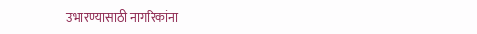उभारण्यासाठी नागरिकांना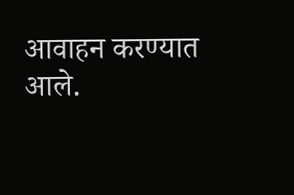आवाहन करण्यात आले.